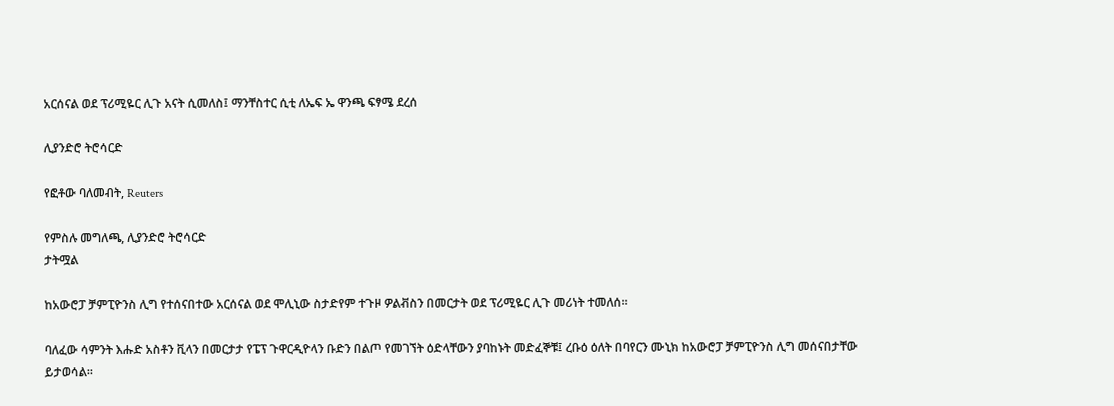አርሰናል ወደ ፕሪሚዬር ሊጉ አናት ሲመለስ፤ ማንቸስተር ሲቲ ለኤፍ ኤ ዋንጫ ፍፃሜ ደረሰ

ሊያንድሮ ትሮሳርድ

የፎቶው ባለመብት, Reuters

የምስሉ መግለጫ, ሊያንድሮ ትሮሳርድ
ታትሟል

ከአውሮፓ ቻምፒዮንስ ሊግ የተሰናበተው አርሰናል ወደ ሞሊኒው ስታድየም ተጉዞ ዎልቭስን በመርታት ወደ ፕሪሚዬር ሊጉ መሪነት ተመለሰ።

ባለፈው ሳምንት እሑድ አስቶን ቪላን በመርታታ የፔፕ ጉዋርዲዮላን ቡድን በልጦ የመገኘት ዕድላቸውን ያባከኑት መድፈኞቹ፤ ረቡዕ ዕለት በባየርን ሙኒክ ከአውሮፓ ቻምፒዮንስ ሊግ መሰናበታቸው ይታወሳል።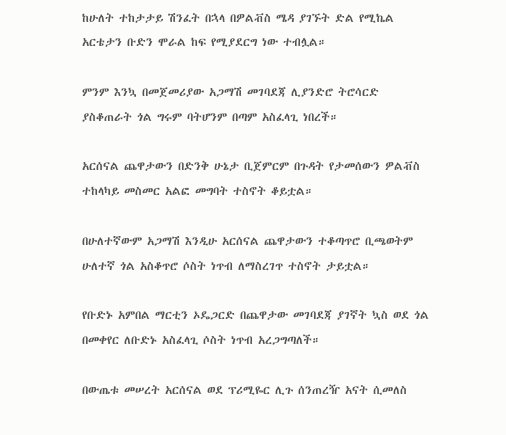ከሁለት ተከታታይ ሽንፈት በኋላ በዎልቭስ ሜዳ ያገኙት ድል የሚኬል አርቴታን ቡድን ሞራል ከፍ የሚያደርግ ነው ተብሏል።

ምንም እንኳ በመጀመሪያው አጋማሽ መገባደጃ ሊያንድሮ ትሮሳርድ ያስቆጠራት ጎል ግሩም ባትሆንም በጣም አስፈላጊ ነበረች።

አርሰናል ጨዋታውን በድንቅ ሁኔታ ቢጀምርም በጉዳት የታመሰውን ዎልቭስ ተከላካይ መስመር አልፎ መግባት ተስኖት ቆይቷል።

በሁለተኛውም አጋማሽ እንዲሁ አርሰናል ጨዋታውን ተቆጣጥሮ ቢጫወትም ሁለተኛ ጎል አስቆጥሮ ሶስት ነጥብ ለማስረገጥ ተስኖት ታይቷል።

የቡድኑ አምበል ማርቲን ኦዴጋርድ በጨዋታው መገባደጃ ያገኛት ኳስ ወደ ጎል በመቀየር ለቡድኑ አስፈላጊ ሶስት ነጥብ አረጋግጣለች።

በውጤቱ መሠረት አርሰናል ወደ ፕሪሚዬር ሊጉ ሰንጠረዥ አናት ሲመለስ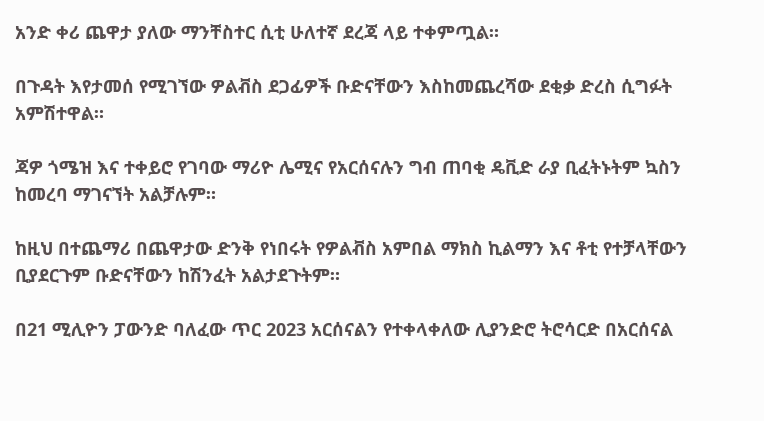አንድ ቀሪ ጨዋታ ያለው ማንቸስተር ሲቲ ሁለተኛ ደረጃ ላይ ተቀምጧል።

በጉዳት እየታመሰ የሚገኘው ዎልቭስ ደጋፊዎች ቡድናቸውን እስከመጨረሻው ደቂቃ ድረስ ሲግፉት አምሽተዋል።

ጃዎ ጎሜዝ እና ተቀይሮ የገባው ማሪዮ ሌሚና የአርሰናሉን ግብ ጠባቂ ዴቪድ ራያ ቢፈትኑትም ኳስን ከመረባ ማገናኘት አልቻሉም።

ከዚህ በተጨማሪ በጨዋታው ድንቅ የነበሩት የዎልቭስ አምበል ማክስ ኪልማን እና ቶቲ የተቻላቸውን ቢያደርጉም ቡድናቸውን ከሽንፈት አልታደጉትም።

በ21 ሚሊዮን ፓውንድ ባለፈው ጥር 2023 አርሰናልን የተቀላቀለው ሊያንድሮ ትሮሳርድ በአርሰናል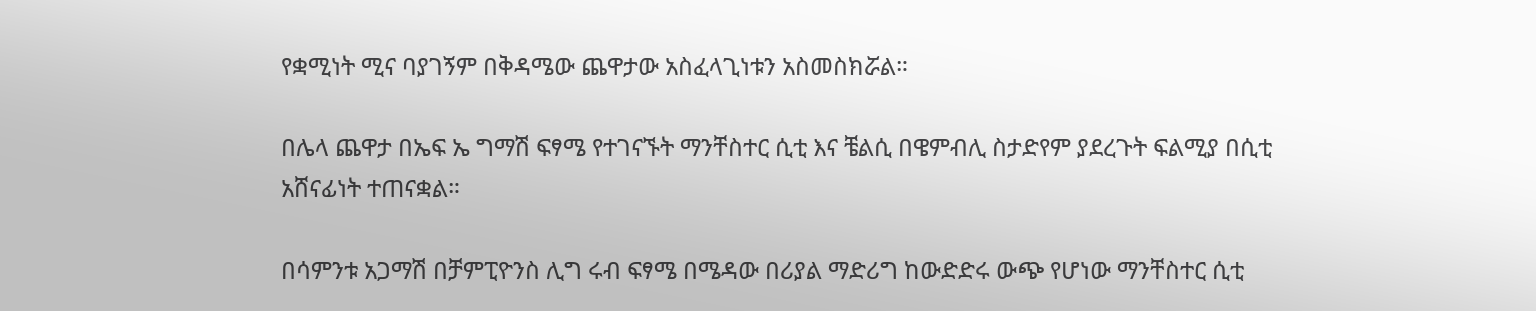የቋሚነት ሚና ባያገኝም በቅዳሜው ጨዋታው አስፈላጊነቱን አስመስክሯል።

በሌላ ጨዋታ በኤፍ ኤ ግማሽ ፍፃሜ የተገናኙት ማንቸስተር ሲቲ እና ቼልሲ በዌምብሊ ስታድየም ያደረጉት ፍልሚያ በሲቲ አሸናፊነት ተጠናቋል።

በሳምንቱ አጋማሽ በቻምፒዮንስ ሊግ ሩብ ፍፃሜ በሜዳው በሪያል ማድሪግ ከውድድሩ ውጭ የሆነው ማንቸስተር ሲቲ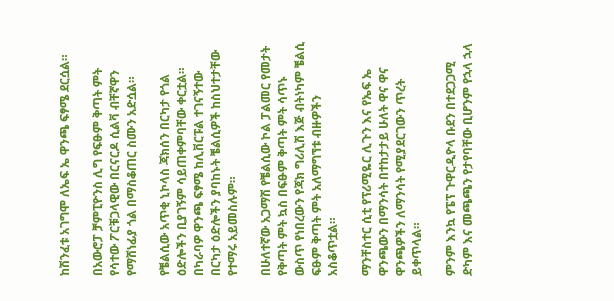ከሽንፈቱ አገግሞ ለኤፍ ኤ ዋንጫ ፍፃሜ ደርሷል።

በአውሮፓ ቻምፒዮንስ ሊግ የፍፁም ቅጣት ምት የሳተው ፖርቹጋላዊው በርናርዶ ሲልቫ ብቸኛዋን የማሸነፊያ ጎል በማስቆጠር ስሙን አድሷል።

የቼልሲው አጥቂ ኒኮላስ ጃክሰን በርካታ የጎል ዕድሎችን ቢያገኝም ሳይጠቀምባቸው ቀርቷል። በካራባዎ ዋንጫ ፍፃሜ ከሊቨርፑል ተገናኝተው በርካታ ዕድሎችን ያባከኑት ቼልሲዎች ከስህተታቸው የተማሩ አይመስሉም።

በሁለተኛው አጋማሽ የቼልሲው ኮል ፓልመር የመታት የቅጣት ምት ኳስ በፍፁም ቅጣት ምት ሳጥኑ ውስጥ የነበረውን የጃክ ግሪሊሽ እጅ ብትነካም ቼልሲ ፍፁም ቅጣት ምት አለማግኘቱ ብዙዎችን አስቆጥቷል።

ማንቸስተር ሲቲ የፕሪሚዬር ሊጉን እና የኤፍ ኤ ዋንጫውን በማንሳት በተከታታይ ሁለት ዋና ዋና ዋንጫዎችን ለማንሳት የሚያደርገውን ጥረት ይቀጥላል።

ምንም እንኳ የፔፕ ጉዋርዲዮላ ቡደን በተደጋጋሚ ድካም እና መጫጫን የታየባቸው ቢሆንም የኋላ ኋላ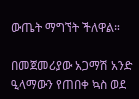ውጤት ማግኘት ችለዋል።

በመጀመሪያው አጋማሽ አንድ ዒላማውን የጠበቀ ኳስ ወደ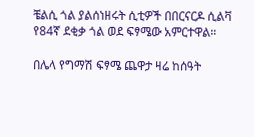ቼልሲ ጎል ያልሰነዘሩት ሲቲዎች በበርናርዶ ሲልቫ የ84ኛ ደቂቃ ጎል ወደ ፍፃሜው አምርተዋል።

በሌላ የግማሽ ፍፃሜ ጨዋታ ዛሬ ከሰዓት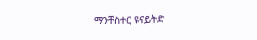ማንቸስተር ዩናይትድ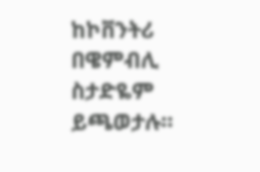ከኮቨንትሪ በዌምብሊ ስታድዬም ይጫወታሉ።